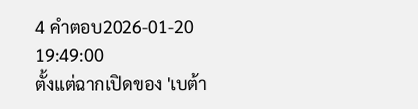4 คำตอบ2026-01-20 19:49:00
ตั้งแต่ฉากเปิดของ 'เบต้า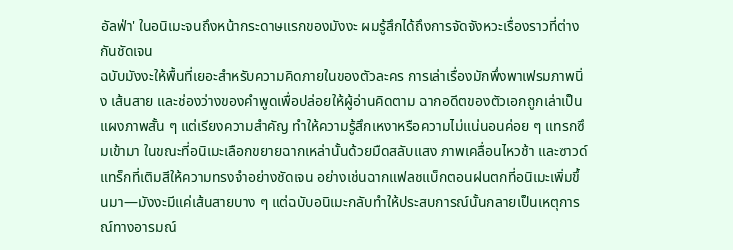อัลฟ่า' ในอนิเมะจนถึงหน้ากระดาษแรกของมังงะ ผมรู้สึกได้ถึงการจัดจังหวะเรื่องราวที่ต่างกันชัดเจน
ฉบับมังงะให้พื้นที่เยอะสำหรับความคิดภายในของตัวละคร การเล่าเรื่องมักพึ่งพาเฟรมภาพนิ่ง เส้นสาย และช่องว่างของคำพูดเพื่อปล่อยให้ผู้อ่านคิดตาม ฉากอดีตของตัวเอกถูกเล่าเป็นแผงภาพสั้น ๆ แต่เรียงความสำคัญ ทำให้ความรู้สึกเหงาหรือความไม่แน่นอนค่อย ๆ แทรกซึมเข้ามา ในขณะที่อนิเมะเลือกขยายฉากเหล่านั้นด้วยมืดสลับแสง ภาพเคลื่อนไหวช้า และซาวด์แทร็กที่เติมสีให้ความทรงจำอย่างชัดเจน อย่างเช่นฉากแฟลชแบ็กตอนฝนตกที่อนิเมะเพิ่มขึ้นมา—มังงะมีแค่เส้นสายบาง ๆ แต่ฉบับอนิเมะกลับทำให้ประสบการณ์นั้นกลายเป็นเหตุการณ์ทางอารมณ์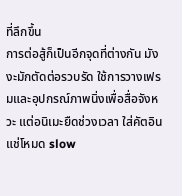ที่ลึกขึ้น
การต่อสู้ก็เป็นอีกจุดที่ต่างกัน มังงะมักตัดต่อรวบรัด ใช้การวางเฟรมและอุปกรณ์ภาพนิ่งเพื่อสื่อจังหวะ แต่อนิเมะยืดช่วงเวลา ใส่คัตอิน แช่โหมด slow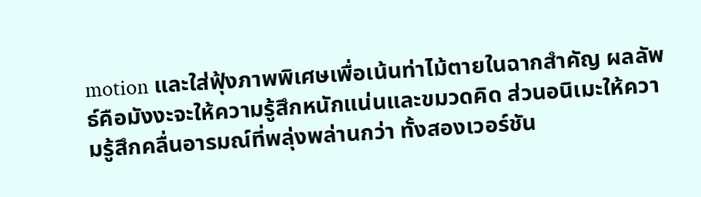motion และใส่ฟุ้งภาพพิเศษเพื่อเน้นท่าไม้ตายในฉากสำคัญ ผลลัพธ์คือมังงะจะให้ความรู้สึกหนักแน่นและขมวดคิด ส่วนอนิเมะให้ความรู้สึกคลื่นอารมณ์ที่พลุ่งพล่านกว่า ทั้งสองเวอร์ชัน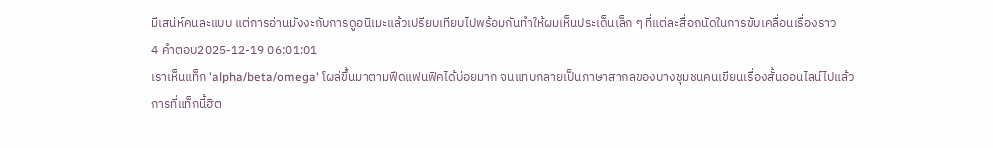มีเสน่ห์คนละแบบ แต่การอ่านมังงะกับการดูอนิเมะแล้วเปรียบเทียบไปพร้อมกันทำให้ผมเห็นประเด็นเล็ก ๆ ที่แต่ละสื่อถนัดในการขับเคลื่อนเรื่องราว
4 คำตอบ2025-12-19 06:01:01
เราเห็นแท็ก 'alpha/beta/omega' โผล่ขึ้นมาตามฟีดแฟนฟิคได้บ่อยมาก จนแทบกลายเป็นภาษาสากลของบางชุมชนคนเขียนเรื่องสั้นออนไลน์ไปแล้ว
การที่แท็กนี้ฮิต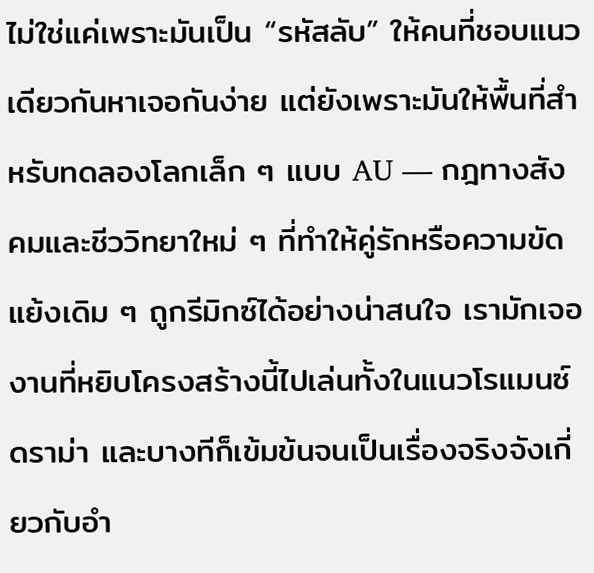ไม่ใช่แค่เพราะมันเป็น “รหัสลับ” ให้คนที่ชอบแนวเดียวกันหาเจอกันง่าย แต่ยังเพราะมันให้พื้นที่สำหรับทดลองโลกเล็ก ๆ แบบ AU — กฎทางสังคมและชีววิทยาใหม่ ๆ ที่ทำให้คู่รักหรือความขัดแย้งเดิม ๆ ถูกรีมิกซ์ได้อย่างน่าสนใจ เรามักเจองานที่หยิบโครงสร้างนี้ไปเล่นทั้งในแนวโรแมนซ์ ดราม่า และบางทีก็เข้มข้นจนเป็นเรื่องจริงจังเกี่ยวกับอำ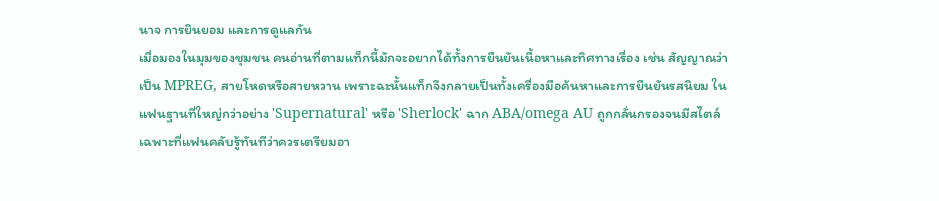นาจ การยินยอม และการดูแลกัน
เมื่อมองในมุมของชุมชน คนอ่านที่ตามแท็กนี้มักจะอยากได้ทั้งการยืนยันเนื้อหาและทิศทางเรื่อง เช่น สัญญาณว่าเป็น MPREG, สายโหดหรือสายหวาน เพราะฉะนั้นแท็กจึงกลายเป็นทั้งเครื่องมือค้นหาและการยืนยันรสนิยม ในแฟนฐานที่ใหญ่กว่าอย่าง 'Supernatural' หรือ 'Sherlock' ฉาก ABA/omega AU ถูกกลั่นกรองจนมีสไตล์เฉพาะที่แฟนคลับรู้ทันทีว่าควรเตรียมอา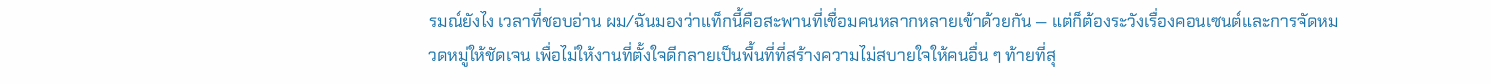รมณ์ยังไง เวลาที่ชอบอ่าน ผม/ฉันมองว่าแท็กนี้คือสะพานที่เชื่อมคนหลากหลายเข้าด้วยกัน — แต่ก็ต้องระวังเรื่องคอนเซนต์และการจัดหมวดหมู่ให้ชัดเจน เพื่อไม่ให้งานที่ตั้งใจดีกลายเป็นพื้นที่ที่สร้างความไม่สบายใจให้คนอื่น ๆ ท้ายที่สุ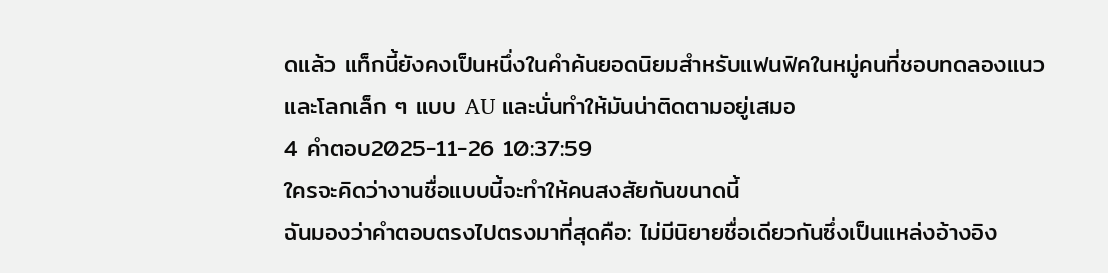ดแล้ว แท็กนี้ยังคงเป็นหนึ่งในคำค้นยอดนิยมสำหรับแฟนฟิคในหมู่คนที่ชอบทดลองแนวและโลกเล็ก ๆ แบบ AU และนั่นทำให้มันน่าติดตามอยู่เสมอ
4 คำตอบ2025-11-26 10:37:59
ใครจะคิดว่างานชื่อแบบนี้จะทำให้คนสงสัยกันขนาดนี้
ฉันมองว่าคำตอบตรงไปตรงมาที่สุดคือ: ไม่มีนิยายชื่อเดียวกันซึ่งเป็นแหล่งอ้างอิง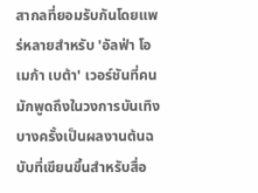สากลที่ยอมรับกันโดยแพร่หลายสำหรับ 'อัลฟ่า โอเมก้า เบต้า' เวอร์ชันที่คนมักพูดถึงในวงการบันเทิงบางครั้งเป็นผลงานต้นฉบับที่เขียนขึ้นสำหรับสื่อ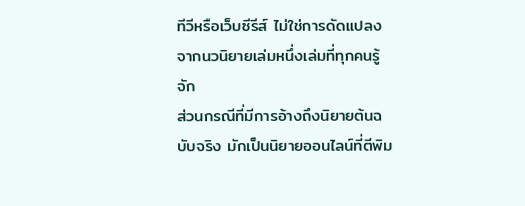ทีวีหรือเว็บซีรีส์ ไม่ใช่การดัดแปลงจากนวนิยายเล่มหนึ่งเล่มที่ทุกคนรู้จัก
ส่วนกรณีที่มีการอ้างถึงนิยายต้นฉบับจริง มักเป็นนิยายออนไลน์ที่ตีพิม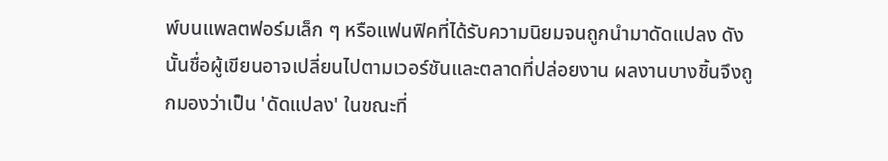พ์บนแพลตฟอร์มเล็ก ๆ หรือแฟนฟิคที่ได้รับความนิยมจนถูกนำมาดัดแปลง ดังนั้นชื่อผู้เขียนอาจเปลี่ยนไปตามเวอร์ชันและตลาดที่ปล่อยงาน ผลงานบางชิ้นจึงถูกมองว่าเป็น 'ดัดแปลง' ในขณะที่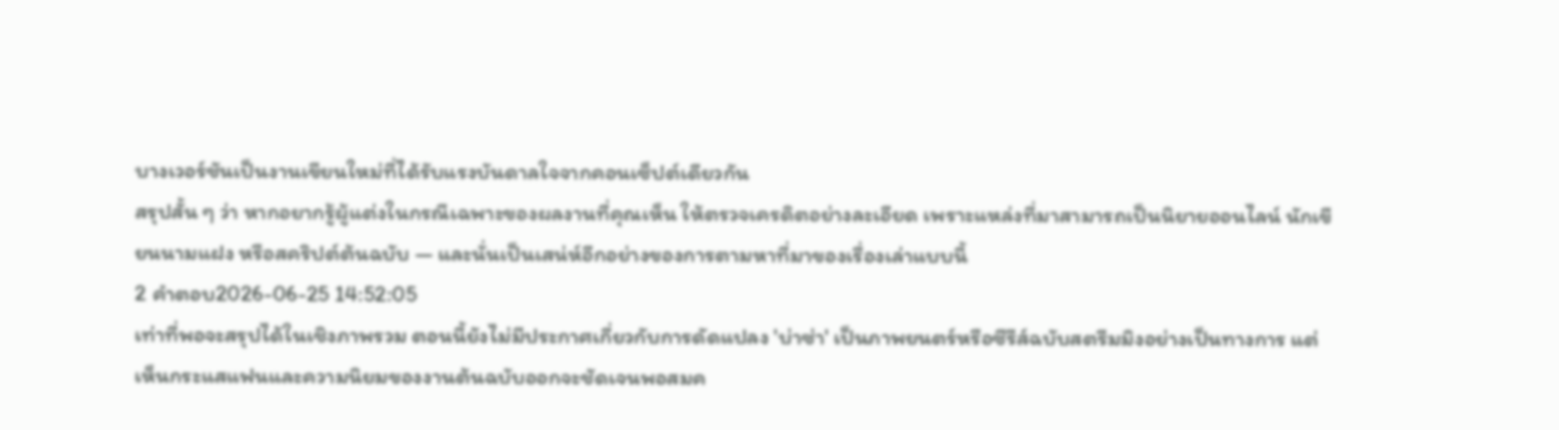บางเวอร์ชันเป็นงานเขียนใหม่ที่ได้รับแรงบันดาลใจจากคอนเซ็ปต์เดียวกัน
สรุปสั้น ๆ ว่า หากอยากรู้ผู้แต่งในกรณีเฉพาะของผลงานที่คุณเห็น ให้ตรวจเครดิตอย่างละเอียด เพราะแหล่งที่มาสามารถเป็นนิยายออนไลน์ นักเขียนนามแฝง หรือสคริปต์ต้นฉบับ — และนั่นเป็นเสน่ห์อีกอย่างของการตามหาที่มาของเรื่องเล่าแบบนี้
2 คำตอบ2026-06-25 14:52:05
เท่าที่พอจะสรุปได้ในเชิงภาพรวม ตอนนี้ยังไม่มีประกาศเกี่ยวกับการดัดแปลง 'บ่าซ่า' เป็นภาพยนตร์หรือซีรีส์ฉบับสตรีมมิงอย่างเป็นทางการ แต่เห็นกระแสแฟนและความนิยมของงานต้นฉบับออกจะชัดเจนพอสมค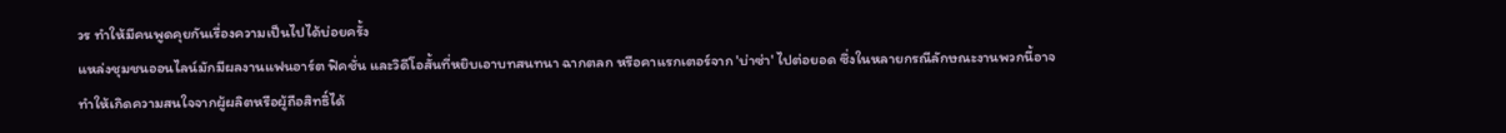วร ทำให้มีคนพูดคุยกันเรื่องความเป็นไปได้บ่อยครั้ง
แหล่งชุมชนออนไลน์มักมีผลงานแฟนอาร์ต ฟิคชั่น และวิดีโอสั้นที่หยิบเอาบทสนทนา ฉากตลก หรือคาแรกเตอร์จาก 'บ่าซ่า' ไปต่อยอด ซึ่งในหลายกรณีลักษณะงานพวกนี้อาจทำให้เกิดความสนใจจากผู้ผลิตหรือผู้ถือสิทธิ์ได้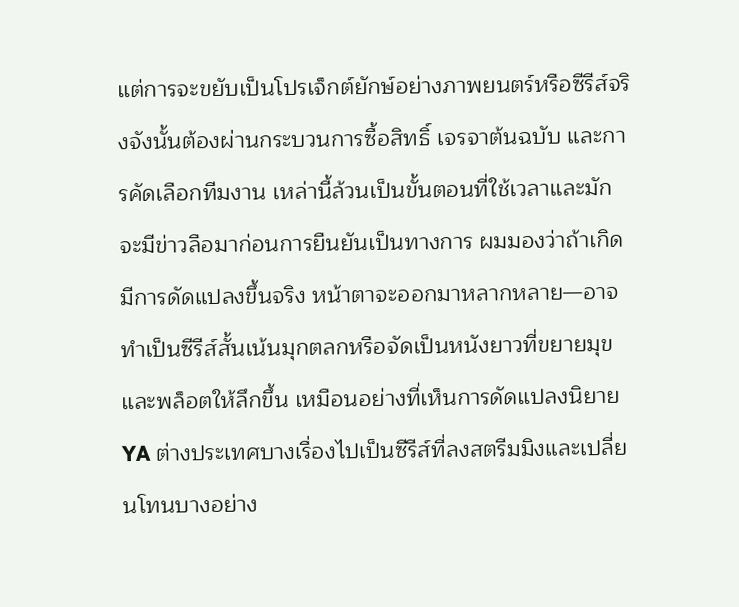แต่การจะขยับเป็นโปรเจ็กต์ยักษ์อย่างภาพยนตร์หรือซีรีส์จริงจังนั้นต้องผ่านกระบวนการซื้อสิทธิ์ เจรจาต้นฉบับ และการคัดเลือกทีมงาน เหล่านี้ล้วนเป็นขั้นตอนที่ใช้เวลาและมักจะมีข่าวลือมาก่อนการยืนยันเป็นทางการ ผมมองว่าถ้าเกิดมีการดัดแปลงขึ้นจริง หน้าตาจะออกมาหลากหลาย—อาจทำเป็นซีรีส์สั้นเน้นมุกตลกหรือจัดเป็นหนังยาวที่ขยายมุขและพล็อตให้ลึกขึ้น เหมือนอย่างที่เห็นการดัดแปลงนิยาย YA ต่างประเทศบางเรื่องไปเป็นซีรีส์ที่ลงสตรีมมิงและเปลี่ยนโทนบางอย่าง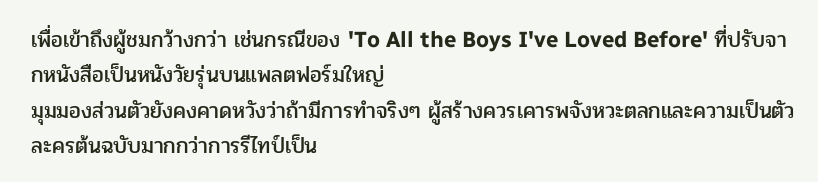เพื่อเข้าถึงผู้ชมกว้างกว่า เช่นกรณีของ 'To All the Boys I've Loved Before' ที่ปรับจากหนังสือเป็นหนังวัยรุ่นบนแพลตฟอร์มใหญ่
มุมมองส่วนตัวยังคงคาดหวังว่าถ้ามีการทำจริงๆ ผู้สร้างควรเคารพจังหวะตลกและความเป็นตัวละครต้นฉบับมากกว่าการรีไทป์เป็น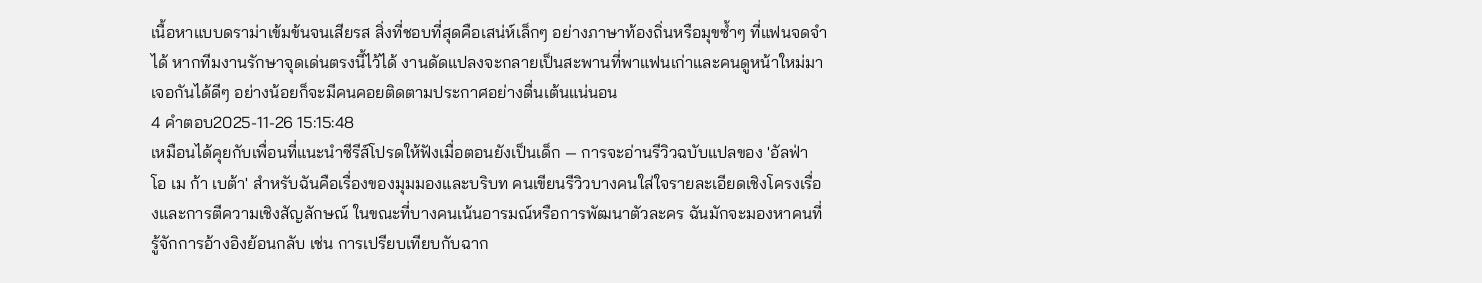เนื้อหาแบบดราม่าเข้มข้นจนเสียรส สิ่งที่ชอบที่สุดคือเสน่ห์เล็กๆ อย่างภาษาท้องถิ่นหรือมุขซ้ำๆ ที่แฟนจดจำได้ หากทีมงานรักษาจุดเด่นตรงนี้ไว้ได้ งานดัดแปลงจะกลายเป็นสะพานที่พาแฟนเก่าและคนดูหน้าใหม่มาเจอกันได้ดีๆ อย่างน้อยก็จะมีคนคอยติดตามประกาศอย่างตื่นเต้นแน่นอน
4 คำตอบ2025-11-26 15:15:48
เหมือนได้คุยกับเพื่อนที่แนะนำซีรีส์โปรดให้ฟังเมื่อตอนยังเป็นเด็ก — การจะอ่านรีวิวฉบับแปลของ 'อัลฟ่า โอ เม ก้า เบต้า' สำหรับฉันคือเรื่องของมุมมองและบริบท คนเขียนรีวิวบางคนใส่ใจรายละเอียดเชิงโครงเรื่องและการตีความเชิงสัญลักษณ์ ในขณะที่บางคนเน้นอารมณ์หรือการพัฒนาตัวละคร ฉันมักจะมองหาคนที่รู้จักการอ้างอิงย้อนกลับ เช่น การเปรียบเทียบกับฉาก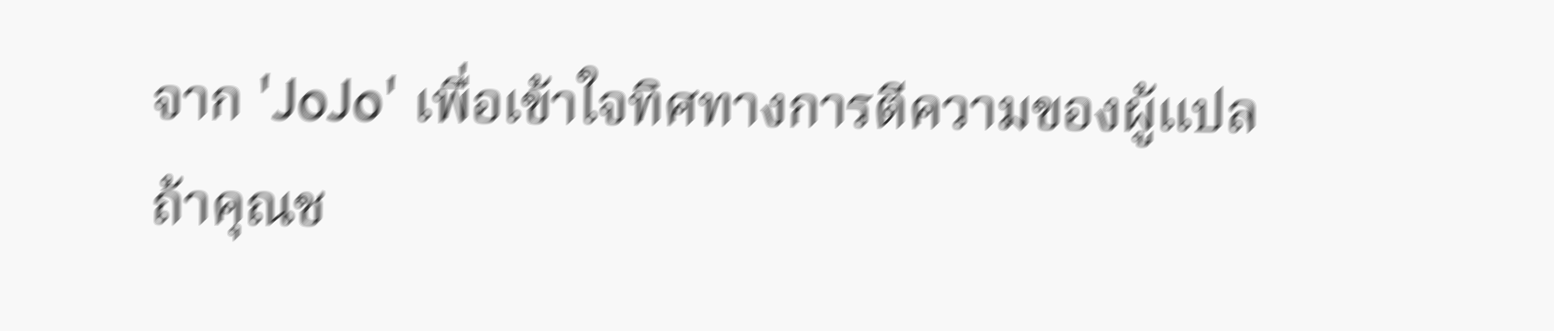จาก 'JoJo' เพื่อเข้าใจทิศทางการตีความของผู้แปล
ถ้าคุณช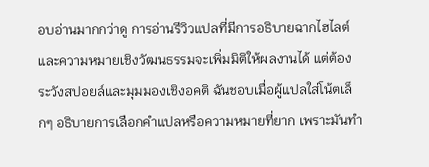อบอ่านมากกว่าดู การอ่านรีวิวแปลที่มีการอธิบายฉากไฮไลต์และความหมายเชิงวัฒนธรรมจะเพิ่มมิติให้ผลงานได้ แต่ต้องระวังสปอยล์และมุมมองเชิงอคติ ฉันชอบเมื่อผู้แปลใส่โน้ตเล็กๆ อธิบายการเลือกคำแปลหรือความหมายที่ยาก เพราะมันทำ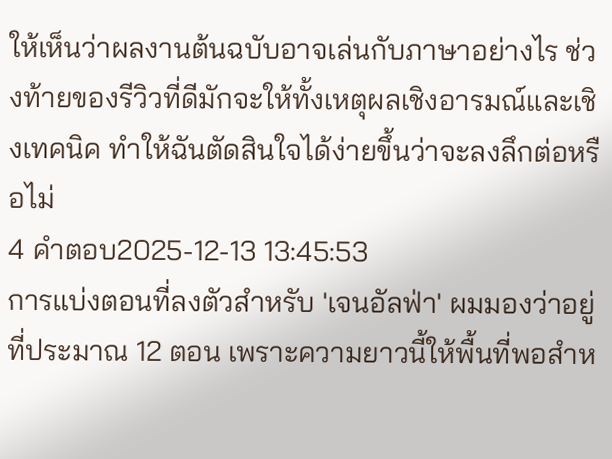ให้เห็นว่าผลงานต้นฉบับอาจเล่นกับภาษาอย่างไร ช่วงท้ายของรีวิวที่ดีมักจะให้ทั้งเหตุผลเชิงอารมณ์และเชิงเทคนิค ทำให้ฉันตัดสินใจได้ง่ายขึ้นว่าจะลงลึกต่อหรือไม่
4 คำตอบ2025-12-13 13:45:53
การแบ่งตอนที่ลงตัวสำหรับ 'เจนอัลฟ่า' ผมมองว่าอยู่ที่ประมาณ 12 ตอน เพราะความยาวนี้ให้พื้นที่พอสำห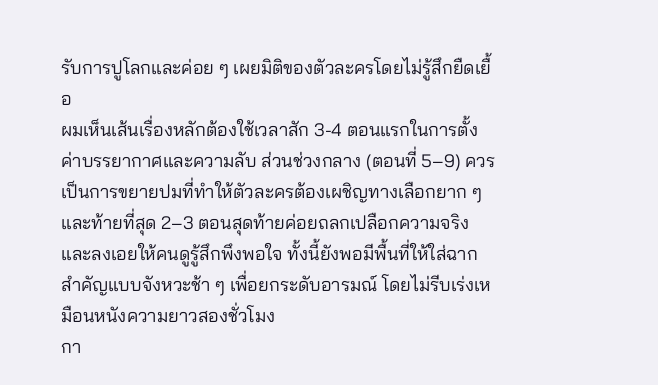รับการปูโลกและค่อย ๆ เผยมิติของตัวละครโดยไม่รู้สึกยืดเยื้อ
ผมเห็นเส้นเรื่องหลักต้องใช้เวลาสัก 3-4 ตอนแรกในการตั้งค่าบรรยากาศและความลับ ส่วนช่วงกลาง (ตอนที่ 5–9) ควรเป็นการขยายปมที่ทำให้ตัวละครต้องเผชิญทางเลือกยาก ๆ และท้ายที่สุด 2–3 ตอนสุดท้ายค่อยถลกเปลือกความจริงและลงเอยให้คนดูรู้สึกพึงพอใจ ทั้งนี้ยังพอมีพื้นที่ให้ใส่ฉากสำคัญแบบจังหวะช้า ๆ เพื่อยกระดับอารมณ์ โดยไม่รีบเร่งเหมือนหนังความยาวสองชั่วโมง
กา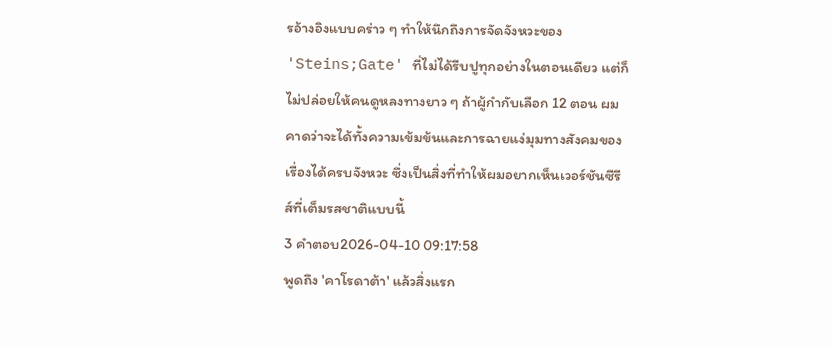รอ้างอิงแบบคร่าว ๆ ทำให้นึกถึงการจัดจังหวะของ 'Steins;Gate' ที่ไม่ได้รีบปูทุกอย่างในตอนเดียว แต่ก็ไม่ปล่อยให้คนดูหลงทางยาว ๆ ถ้าผู้กำกับเลือก 12 ตอน ผมคาดว่าจะได้ทั้งความเข้มข้นและการฉายแง่มุมทางสังคมของเรื่องได้ครบจังหวะ ซึ่งเป็นสิ่งที่ทำให้ผมอยากเห็นเวอร์ชันซีรีส์ที่เต็มรสชาติแบบนี้
3 คำตอบ2026-04-10 09:17:58
พูดถึง 'คาโรดาต้า' แล้วสิ่งแรก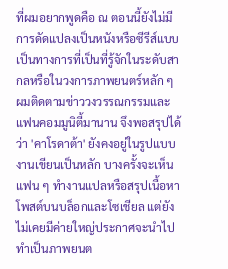ที่ผมอยากพูดคือ ณ ตอนนี้ยังไม่มีการดัดแปลงเป็นหนังหรือซีรีส์แบบเป็นทางการที่เป็นที่รู้จักในระดับสากลหรือในวงการภาพยนตร์หลัก ๆ
ผมติดตามข่าววงวรรณกรรมและแฟนคอมมูนิตี้มานาน จึงพอสรุปได้ว่า 'คาโรดาต้า' ยังคงอยู่ในรูปแบบงานเขียนเป็นหลัก บางครั้งจะเห็นแฟน ๆ ทำงานแปลหรือสรุปเนื้อหาโพสต์บนบล็อกและโซเชียล แต่ยังไม่เคยมีค่ายใหญ่ประกาศจะนำไปทำเป็นภาพยนต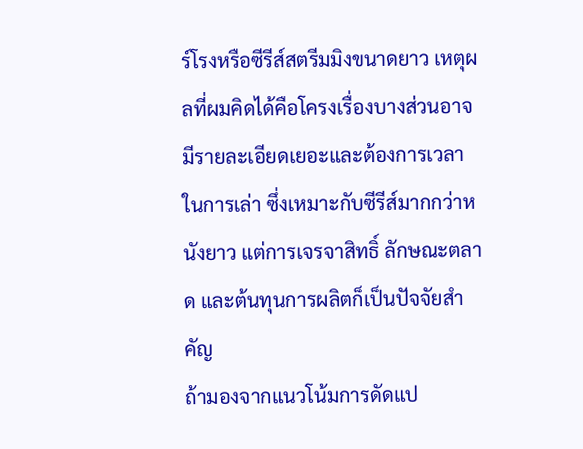ร์โรงหรือซีรีส์สตรีมมิงขนาดยาว เหตุผลที่ผมคิดได้คือโครงเรื่องบางส่วนอาจมีรายละเอียดเยอะและต้องการเวลาในการเล่า ซึ่งเหมาะกับซีรีส์มากกว่าหนังยาว แต่การเจรจาสิทธิ์ ลักษณะตลาด และต้นทุนการผลิตก็เป็นปัจจัยสำคัญ
ถ้ามองจากแนวโน้มการดัดแป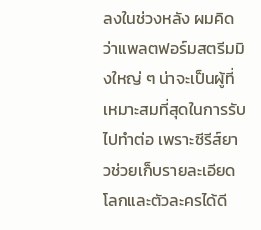ลงในช่วงหลัง ผมคิดว่าแพลตฟอร์มสตรีมมิงใหญ่ ๆ น่าจะเป็นผู้ที่เหมาะสมที่สุดในการรับไปทำต่อ เพราะซีรีส์ยาวช่วยเก็บรายละเอียดโลกและตัวละครได้ดี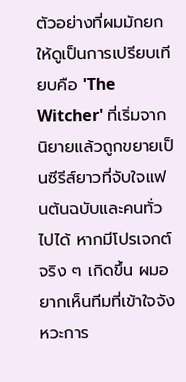ตัวอย่างที่ผมมักยกให้ดูเป็นการเปรียบเทียบคือ 'The Witcher' ที่เริ่มจากนิยายแล้วถูกขยายเป็นซีรีส์ยาวที่จับใจแฟนต้นฉบับและคนทั่วไปได้ หากมีโปรเจกต์จริง ๆ เกิดขึ้น ผมอยากเห็นทีมที่เข้าใจจังหวะการ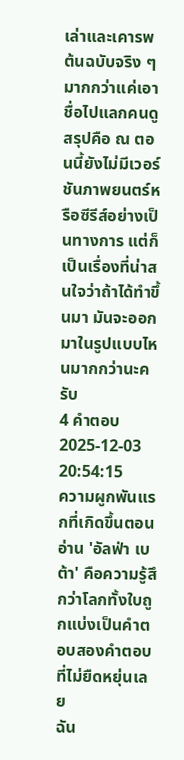เล่าและเคารพต้นฉบับจริง ๆ มากกว่าแค่เอาชื่อไปแลกคนดู สรุปคือ ณ ตอนนี้ยังไม่มีเวอร์ชันภาพยนตร์หรือซีรีส์อย่างเป็นทางการ แต่ก็เป็นเรื่องที่น่าสนใจว่าถ้าได้ทำขึ้นมา มันจะออกมาในรูปแบบไหนมากกว่านะครับ
4 คำตอบ2025-12-03 20:54:15
ความผูกพันแรกที่เกิดขึ้นตอนอ่าน 'อัลฟ่า เบต้า' คือความรู้สึกว่าโลกทั้งใบถูกแบ่งเป็นคำตอบสองคำตอบที่ไม่ยืดหยุ่นเลย
ฉัน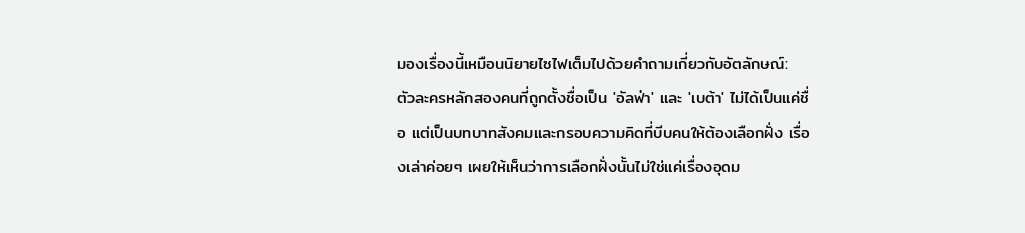มองเรื่องนี้เหมือนนิยายไซไฟเต็มไปด้วยคำถามเกี่ยวกับอัตลักษณ์: ตัวละครหลักสองคนที่ถูกตั้งชื่อเป็น 'อัลฟ่า' และ 'เบต้า' ไม่ได้เป็นแค่ชื่อ แต่เป็นบทบาทสังคมและกรอบความคิดที่บีบคนให้ต้องเลือกฝั่ง เรื่องเล่าค่อยๆ เผยให้เห็นว่าการเลือกฝั่งนั้นไม่ใช่แค่เรื่องอุดม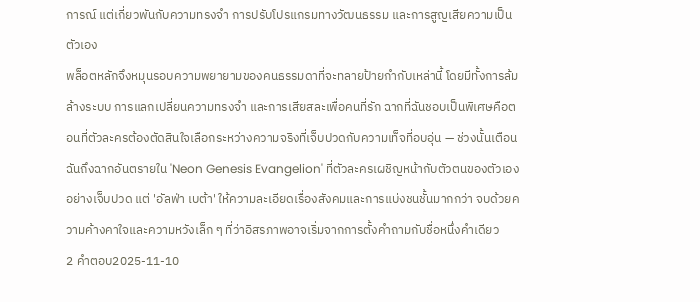การณ์ แต่เกี่ยวพันกับความทรงจำ การปรับโปรแกรมทางวัฒนธรรม และการสูญเสียความเป็นตัวเอง
พล็อตหลักจึงหมุนรอบความพยายามของคนธรรมดาที่จะทลายป้ายกำกับเหล่านี้ โดยมีทั้งการล้มล้างระบบ การแลกเปลี่ยนความทรงจำ และการเสียสละเพื่อคนที่รัก ฉากที่ฉันชอบเป็นพิเศษคือตอนที่ตัวละครต้องตัดสินใจเลือกระหว่างความจริงที่เจ็บปวดกับความเท็จที่อบอุ่น — ช่วงนั้นเตือนฉันถึงฉากอันตรายใน 'Neon Genesis Evangelion' ที่ตัวละครเผชิญหน้ากับตัวตนของตัวเองอย่างเจ็บปวด แต่ 'อัลฟ่า เบต้า' ให้ความละเอียดเรื่องสังคมและการแบ่งชนชั้นมากกว่า จบด้วยความค้างคาใจและความหวังเล็ก ๆ ที่ว่าอิสรภาพอาจเริ่มจากการตั้งคำถามกับชื่อหนึ่งคำเดียว
2 คำตอบ2025-11-10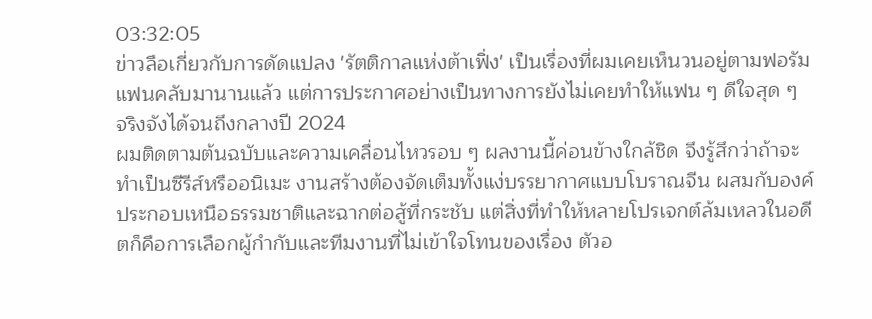03:32:05
ข่าวลือเกี่ยวกับการดัดแปลง 'รัตติกาลแห่งต้าเฟิ่ง' เป็นเรื่องที่ผมเคยเห็นวนอยู่ตามฟอรัมแฟนคลับมานานแล้ว แต่การประกาศอย่างเป็นทางการยังไม่เคยทำให้แฟน ๆ ดีใจสุด ๆ จริงจังได้จนถึงกลางปี 2024
ผมติดตามต้นฉบับและความเคลื่อนไหวรอบ ๆ ผลงานนี้ค่อนข้างใกล้ชิด จึงรู้สึกว่าถ้าจะทำเป็นซีรีส์หรืออนิเมะ งานสร้างต้องจัดเต็มทั้งแง่บรรยากาศแบบโบราณจีน ผสมกับองค์ประกอบเหนือธรรมชาติและฉากต่อสู้ที่กระชับ แต่สิ่งที่ทำให้หลายโปรเจกต์ล้มเหลวในอดีตก็คือการเลือกผู้กำกับและทีมงานที่ไม่เข้าใจโทนของเรื่อง ตัวอ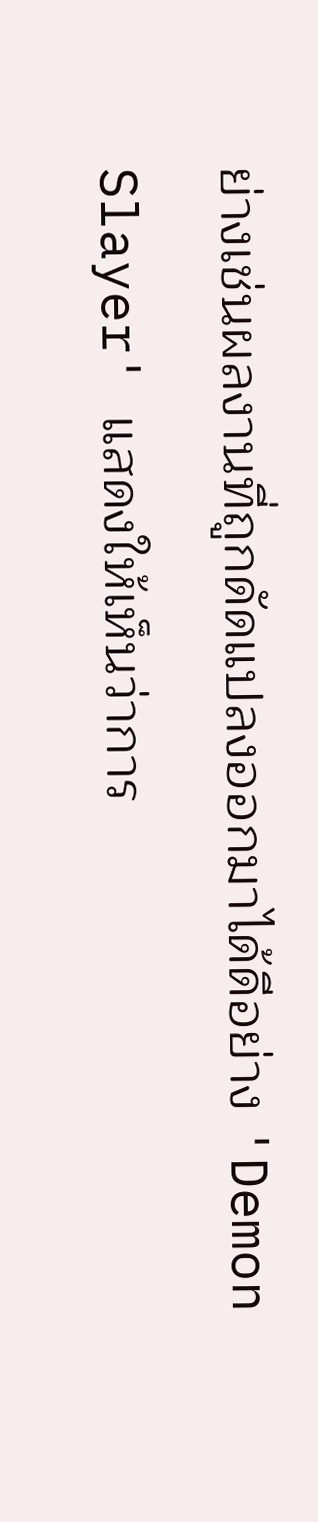ย่างเช่นผลงานที่ถูกดัดแปลงออกมาได้ดีอย่าง 'Demon Slayer' แสดงให้เห็นว่าการ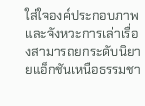ใส่ใจองค์ประกอบภาพและจังหวะการเล่าเรื่องสามารถยกระดับนิยายแอ็กชันเหนือธรรมชา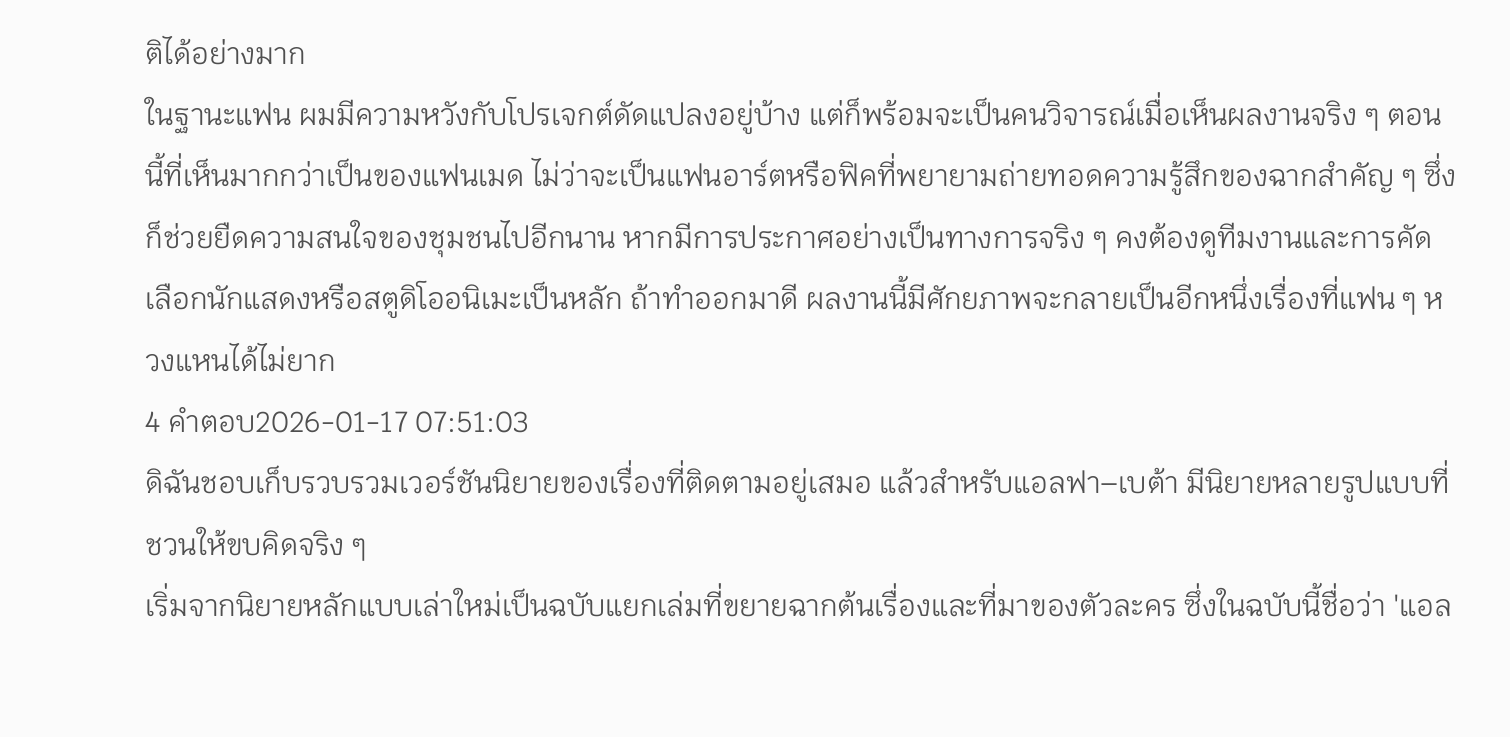ติได้อย่างมาก
ในฐานะแฟน ผมมีความหวังกับโปรเจกต์ดัดแปลงอยู่บ้าง แต่ก็พร้อมจะเป็นคนวิจารณ์เมื่อเห็นผลงานจริง ๆ ตอนนี้ที่เห็นมากกว่าเป็นของแฟนเมด ไม่ว่าจะเป็นแฟนอาร์ตหรือฟิคที่พยายามถ่ายทอดความรู้สึกของฉากสำคัญ ๆ ซึ่งก็ช่วยยืดความสนใจของชุมชนไปอีกนาน หากมีการประกาศอย่างเป็นทางการจริง ๆ คงต้องดูทีมงานและการคัดเลือกนักแสดงหรือสตูดิโออนิเมะเป็นหลัก ถ้าทำออกมาดี ผลงานนี้มีศักยภาพจะกลายเป็นอีกหนึ่งเรื่องที่แฟน ๆ หวงแหนได้ไม่ยาก
4 คำตอบ2026-01-17 07:51:03
ดิฉันชอบเก็บรวบรวมเวอร์ชันนิยายของเรื่องที่ติดตามอยู่เสมอ แล้วสำหรับแอลฟา–เบต้า มีนิยายหลายรูปแบบที่ชวนให้ขบคิดจริง ๆ
เริ่มจากนิยายหลักแบบเล่าใหม่เป็นฉบับแยกเล่มที่ขยายฉากต้นเรื่องและที่มาของตัวละคร ซึ่งในฉบับนี้ชื่อว่า 'แอล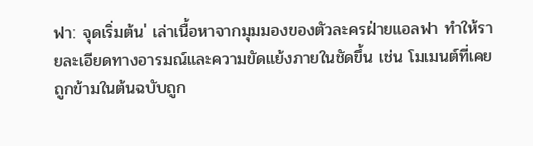ฟา: จุดเริ่มต้น' เล่าเนื้อหาจากมุมมองของตัวละครฝ่ายแอลฟา ทำให้รายละเอียดทางอารมณ์และความขัดแย้งภายในชัดขึ้น เช่น โมเมนต์ที่เคยถูกข้ามในต้นฉบับถูก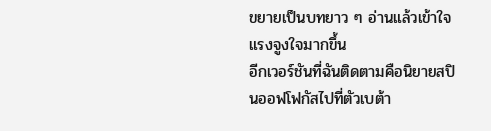ขยายเป็นบทยาว ๆ อ่านแล้วเข้าใจแรงจูงใจมากขึ้น
อีกเวอร์ชันที่ฉันติดตามคือนิยายสปินออฟโฟกัสไปที่ตัวเบต้า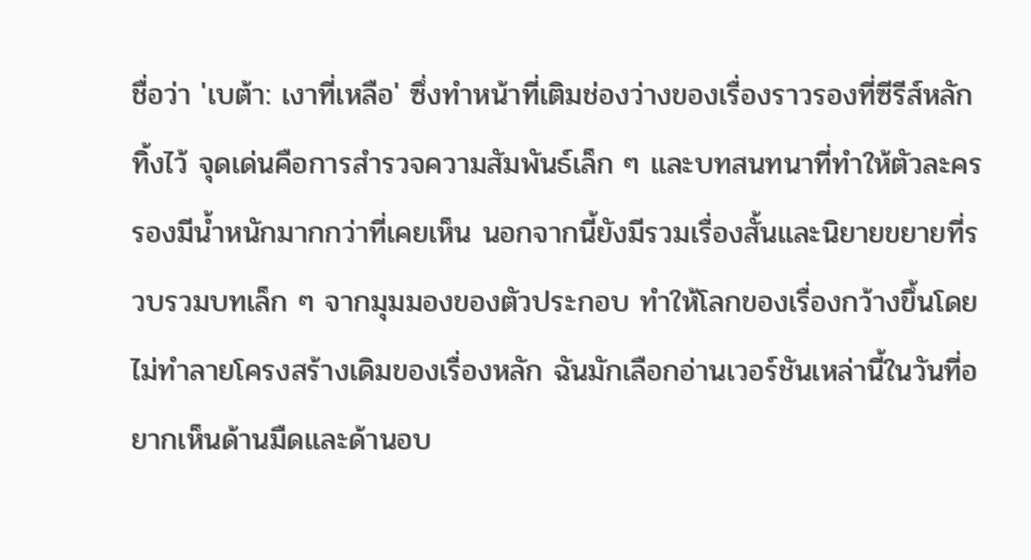ชื่อว่า 'เบต้า: เงาที่เหลือ' ซึ่งทำหน้าที่เติมช่องว่างของเรื่องราวรองที่ซีรีส์หลักทิ้งไว้ จุดเด่นคือการสำรวจความสัมพันธ์เล็ก ๆ และบทสนทนาที่ทำให้ตัวละครรองมีน้ำหนักมากกว่าที่เคยเห็น นอกจากนี้ยังมีรวมเรื่องสั้นและนิยายขยายที่รวบรวมบทเล็ก ๆ จากมุมมองของตัวประกอบ ทำให้โลกของเรื่องกว้างขึ้นโดยไม่ทำลายโครงสร้างเดิมของเรื่องหลัก ฉันมักเลือกอ่านเวอร์ชันเหล่านี้ในวันที่อยากเห็นด้านมืดและด้านอบ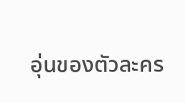อุ่นของตัวละคร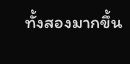ทั้งสองมากขึ้น